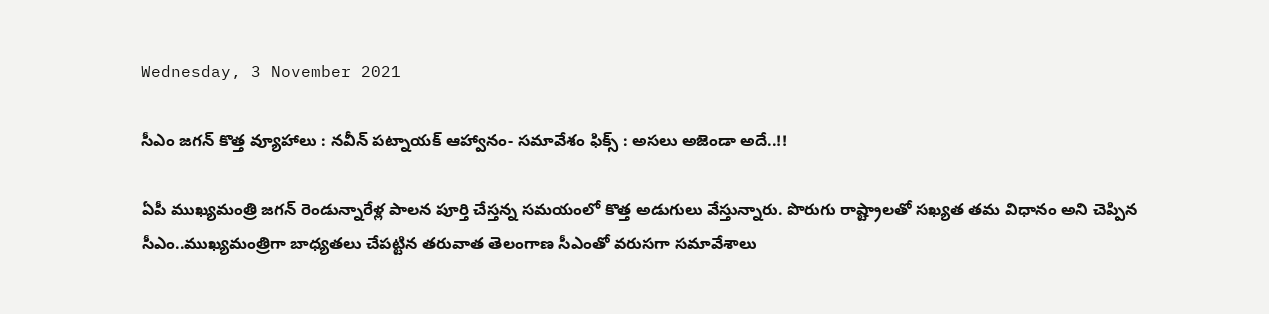Wednesday, 3 November 2021

సీఎం జగన్ కొత్త వ్యూహాలు : నవీన్ పట్నాయక్ ఆహ్వానం- సమావేశం ఫిక్స్ : అసలు అజెండా అదే..!!

ఏపీ ముఖ్యమంత్రి జగన్ రెండున్నారేళ్ల పాలన పూర్తి చేస్తన్న సమయంలో కొత్త అడుగులు వేస్తున్నారు. పొరుగు రాష్ట్రాలతో సఖ్యత తమ విధానం అని చెప్పిన సీఎం..ముఖ్యమంత్రిగా బాధ్యతలు చేపట్టిన తరువాత తెలంగాణ సీఎంతో వరుసగా సమావేశాలు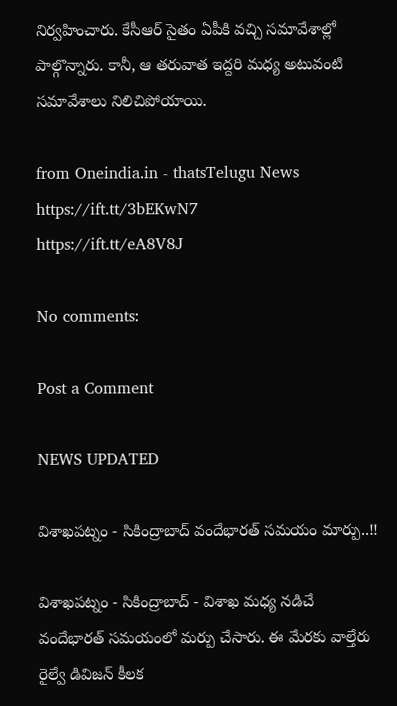నిర్వహించారు. కేసీఆర్ సైతం ఏపీకి వచ్చి సమావేశాల్లో పాల్గొన్నారు. కానీ, ఆ తరువాత ఇద్దరి మధ్య అటువంటి సమావేశాలు నిలిచిపోయాయి.

from Oneindia.in - thatsTelugu News https://ift.tt/3bEKwN7
https://ift.tt/eA8V8J

No comments:

Post a Comment

NEWS UPDATED

విశాఖపట్నం - సికింద్రాబాద్ వందేభారత్ సమయం మార్పు..!!

విశాఖపట్నం - సికింద్రాబాద్ - విశాఖ మధ్య నడిచే వందేభారత్ సమయంలో మర్పు చేసారు. ఈ మేరకు వాల్తేరు రైల్వే డివిజన్ కీలక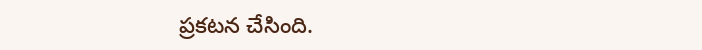ప్రకటన చేసింది.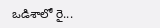ఒడిశాలో రై...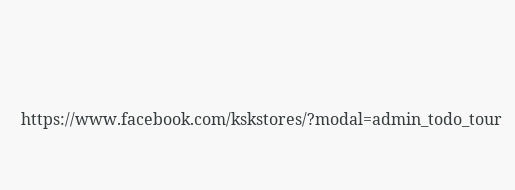https://www.facebook.com/kskstores/?modal=admin_todo_tour